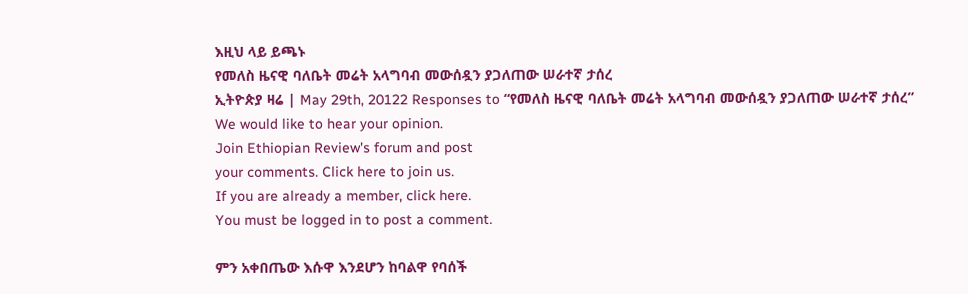እዚህ ላይ ይጫኑ
የመለስ ዜናዊ ባለቤት መሬት አላግባብ መውሰዷን ያጋለጠው ሠራተኛ ታሰረ
ኢትዮጵያ ዛሬ | May 29th, 20122 Responses to “የመለስ ዜናዊ ባለቤት መሬት አላግባብ መውሰዷን ያጋለጠው ሠራተኛ ታሰረ”
We would like to hear your opinion.
Join Ethiopian Review's forum and post
your comments. Click here to join us.
If you are already a member, click here.
You must be logged in to post a comment.

ምን አቀበጤው እሱዋ እንደሆን ከባልዋ የባሰች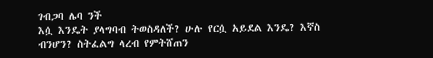ገብጋባ ሌባ ንች
እሷ እንዴት ያላግባብ ትወስዳለች? ሁሉ የርሷ አይደል እንዴ? እኛስ ብንሆን? ስትፈልግ ላረብ የምትሸጠን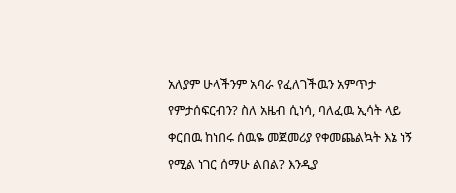አለያም ሁላችንም አባራ የፈለገችዉን አምጥታ የምታሰፍርብን? ስለ አዜብ ሲነሳ, ባለፈዉ ኢሳት ላይ ቀርበዉ ከነበሩ ሰዉዬ መጀመሪያ የቀመጨልኳት እኔ ነኝ የሚል ነገር ሰማሁ ልበል? እንዲያ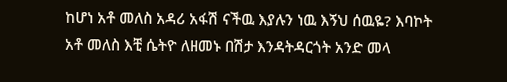ከሆነ አቶ መለስ አዳሪ አፋሽ ናችዉ እያሉን ነዉ እኝህ ሰዉዬ? እባኮት አቶ መለስ እቺ ሴትዮ ለዘመኑ በሽታ እንዳትዳርጎት አንድ መላ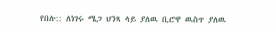የበሉ:: ለነገሩ ሜጋ ህንጻ ላይ ያለዉ ቢሮዋ ዉስጥ ያለዉ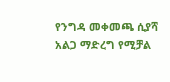የንግዳ መቀመጫ ሲያሻ አልጋ ማድረግ የሚቻል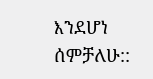እንደሆነ ሰምቻለሁ::